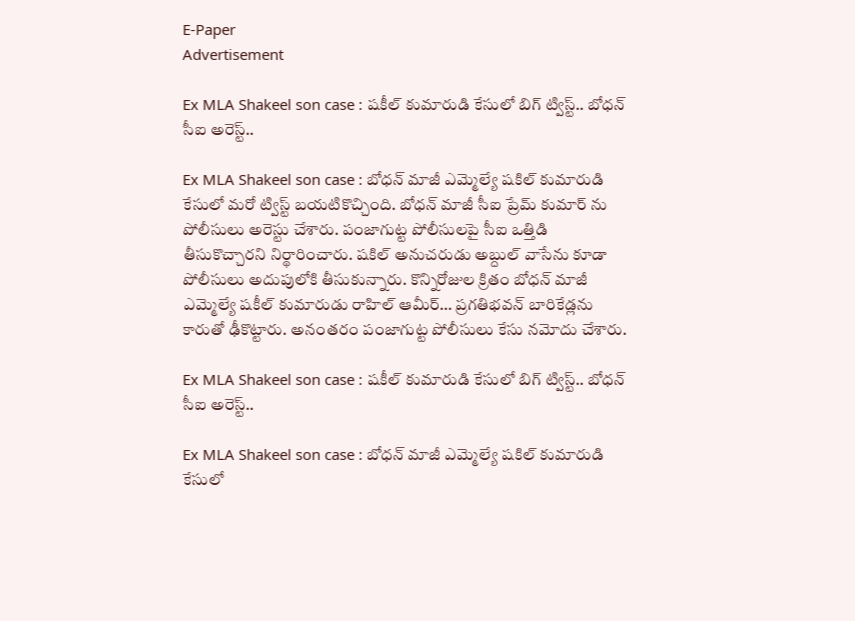E-Paper
Advertisement

Ex MLA Shakeel son case : షకీల్ కుమారుడి కేసులో బిగ్ ట్విస్ట్.. బోధన్ సీఐ అరెస్ట్..

Ex MLA Shakeel son case : బోధన్ మాజీ ఎమ్మెల్యే షకిల్ కుమారుడి కేసులో మరో ట్విస్ట్ బయటికొచ్చింది. బోధన్ మాజీ సీఐ ప్రేమ్ కుమార్ ను పోలీసులు అరెస్టు చేశారు. పంజాగుట్ట పోలీసులపై సీఐ ఒత్తిడి తీసుకొచ్చారని నిర్థారించారు. షకిల్ అనుచరుడు అబ్దుల్ వాసేను కూడా పోలీసులు అదుపులోకి తీసుకున్నారు. కొన్నిరోజుల క్రితం బోధన్ మాజీ ఎమ్మెల్యే షకీల్ కుమారుడు రాహిల్ ఆమీర్… ప్రగతిభవన్ బారికేడ్లను కారుతో ఢీకొట్టారు. అనంతరం పంజాగుట్ట పోలీసులు కేసు నమోదు చేశారు.

Ex MLA Shakeel son case : షకీల్ కుమారుడి కేసులో బిగ్ ట్విస్ట్.. బోధన్ సీఐ అరెస్ట్..

Ex MLA Shakeel son case : బోధన్ మాజీ ఎమ్మెల్యే షకిల్ కుమారుడి కేసులో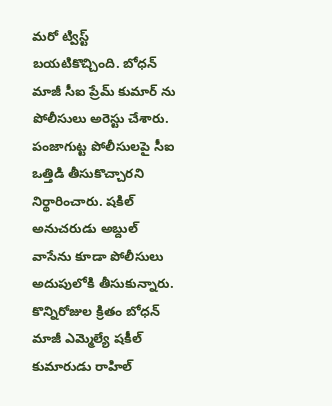మరో ట్విస్ట్ బయటికొచ్చింది. బోధన్ మాజీ సీఐ ప్రేమ్ కుమార్ ను పోలీసులు అరెస్టు చేశారు. పంజాగుట్ట పోలీసులపై సీఐ ఒత్తిడి తీసుకొచ్చారని నిర్థారించారు. షకిల్ అనుచరుడు అబ్దుల్ వాసేను కూడా పోలీసులు అదుపులోకి తీసుకున్నారు. కొన్నిరోజుల క్రితం బోధన్ మాజీ ఎమ్మెల్యే షకీల్ కుమారుడు రాహిల్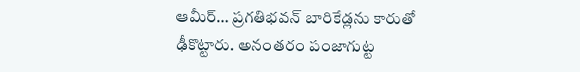ఆమీర్… ప్రగతిభవన్ బారికేడ్లను కారుతో ఢీకొట్టారు. అనంతరం పంజాగుట్ట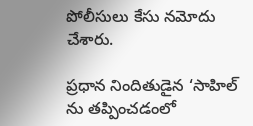పోలీసులు కేసు నమోదు చేశారు.

ప్రధాన నిందితుడైన ‘సాహిల్ ను తప్పించడంలో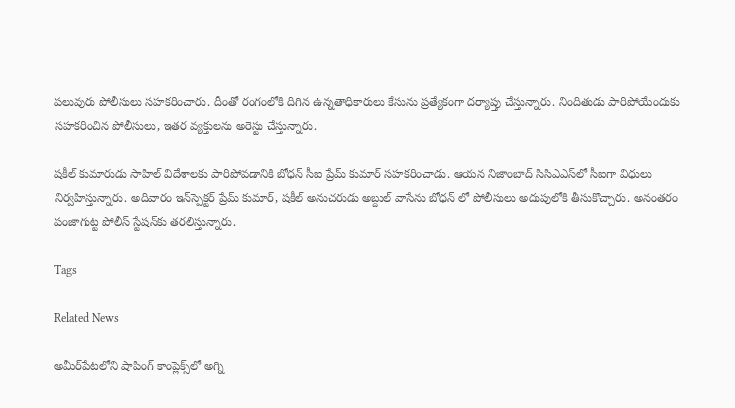పలువురు పోలీసులు సహకరించారు. దీంతో రంగంలోకి దిగిన ఉన్నతాధికారులు కేసును ప్రత్యేకంగా దర్యాప్తు చేస్తున్నారు. నిందితుడు పారిపోయేందుకు సహకరించిన పోలీసులు, ఇతర వ్యక్తులను అరెస్టు చేస్తున్నారు.

షకీల్ కుమారుడు సాహిల్ విదేశాలకు పారిపోవడానికి బోధన్ సీఐ ప్రేమ్ కుమార్ సహకరించాడు. ఆయన నిజాంబాద్ సిసిఎఎస్‌లో సీఐగా విధులు నిర్వహిస్తున్నారు. అదివారం ఇన్‌స్పెక్టర్‌ ప్రేమ్‌ కుమార్‌, షకీల్ అనుచరుడు అబ్దుల్ వాసేను బోధన్ లో పోలీసులు అదుపులోకి తీసుకొచ్చారు. అనంతరం పంజాగుట్ట పోలీస్ స్టేషన్‌కు తరలిస్తున్నారు.

Tags

Related News

అమీర్‌పేటలోని షాపింగ్ కాంప్లెక్స్‌లో అగ్ని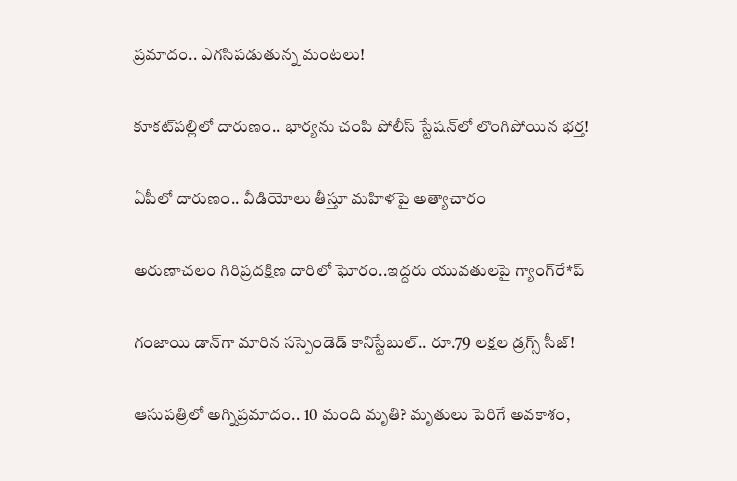ప్రమాదం.. ఎగసిపడుతున్న మంటలు!

కూకట్‌పల్లిలో దారుణం.. భార్యను చంపి పోలీస్ స్టేషన్‌లో లొంగిపోయిన భర్త!

ఏపీలో దారుణం.. వీడియోలు తీస్తూ మ‌హిళ‌పై అత్యాచారం

అరుణాచలం గిరిప్రదక్షిణ దారిలో ఘోరం..ఇద్దరు యువతులపై గ్యాంగ్‌రే*ప్

గంజాయి డాన్‌గా మారిన సస్పెండెడ్ కానిస్టేబుల్.. రూ.79 లక్షల డ్రగ్స్ సీజ్!

ఆసుపత్రిలో అగ్నిప్రమాదం.. 10 మంది మృతి? మృతులు పెరిగే అవకాశం,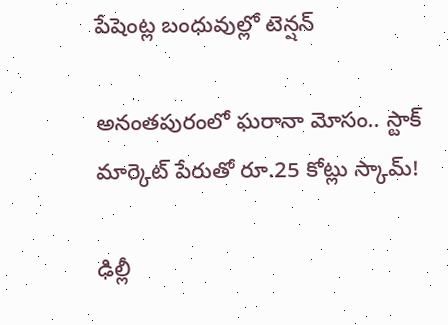పేషెంట్ల బంధువుల్లో టెన్షన్

అనంతపురంలో ఘరానా మోసం.. స్టాక్ మార్కెట్ పేరుతో రూ.25 కోట్లు స్కామ్!

ఢిల్లీ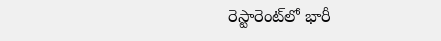రెస్టారెంట్‌లో భారీ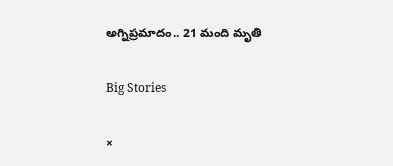అగ్నిప్రమాదం.. 21 మంది మృతి

Big Stories

×